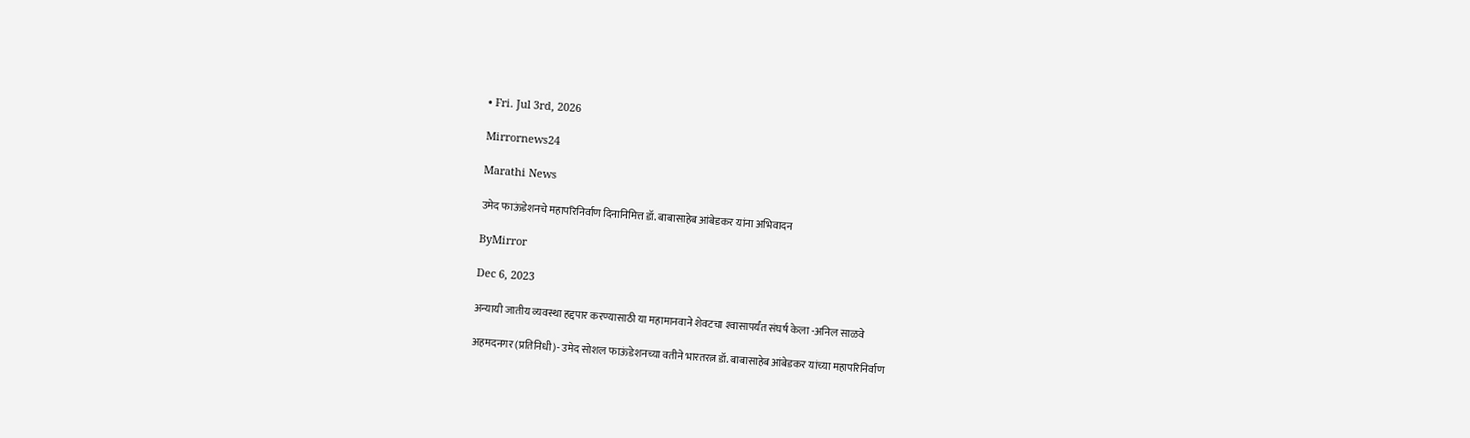• Fri. Jul 3rd, 2026

Mirrornews24

Marathi News

उमेद फाऊंडेशनचे महापरिनिर्वाण दिनानिमित्त डॉ. बाबासाहेब आंबेडकर यांना अभिवादन

ByMirror

Dec 6, 2023

अन्यायी जातीय व्यवस्था हद्दपार करण्यासाठी या महामानवाने शेवटचा श्‍वासापर्यंत संघर्ष केला -अनिल साळवे

अहमदनगर (प्रतिनिधी)- उमेद सोशल फाऊंडेशनच्या वतीने भारतरत्न डॉ. बाबासाहेब आंबेडकर यांच्या महापरिनिर्वाण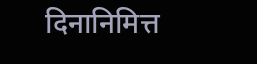दिनानिमित्त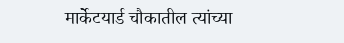मार्केटयार्ड चौकातील त्यांच्या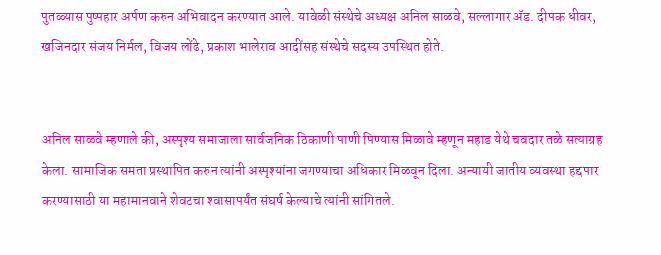पुतळ्यास पुष्पहार अर्पण करुन अभिवादन करण्यात आले. यावेळी संस्थेचे अध्यक्ष अनिल साळवे, सल्लागार ॲड. दीपक धीवर, खजिनदार संजय निर्मल, विजय लोंढे, प्रकाश भालेराव आदींसह संस्थेचे सदस्य उपस्थित होते.


अनिल साळवे म्हणाले की, अस्पृश्‍य समाजाला सार्वजनिक ठिकाणी पाणी पिण्यास मिळावे म्हणून महाड येथे चवदार तळे सत्याग्रह केला. सामाजिक समता प्रस्थापित करुन त्यांनी अस्पृश्‍यांना जगण्याचा अधिकार मिळवून दिला. अन्यायी जातीय व्यवस्था हद्दपार करण्यासाठी या महामानवाने शेवटचा श्‍वासापर्यंत संघर्ष केल्याचे त्यांनी सांगितले.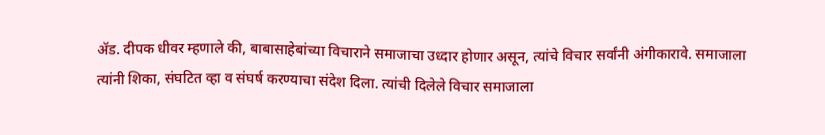ॲड. दीपक धीवर म्हणाले की, बाबासाहेबांच्या विचाराने समाजाचा उध्दार होणार असून, त्यांचे विचार सर्वांनी अंगीकारावे. समाजाला त्यांनी शिका, संघटित व्हा व संघर्ष करण्याचा संदेश दिला. त्यांची दिलेले विचार समाजाला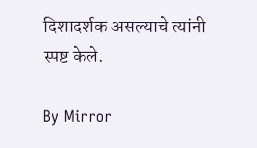दिशादर्शक असल्याचे त्यांनी स्पष्ट केले.

By Mirror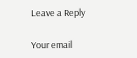Leave a Reply

Your email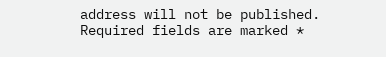address will not be published. Required fields are marked *